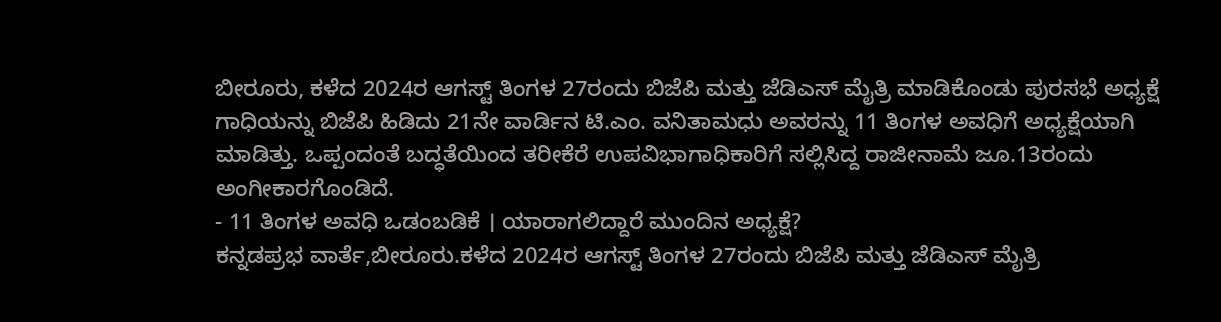ಬೀರೂರು, ಕಳೆದ 2024ರ ಆಗಸ್ಟ್ ತಿಂಗಳ 27ರಂದು ಬಿಜೆಪಿ ಮತ್ತು ಜೆಡಿಎಸ್ ಮೈತ್ರಿ ಮಾಡಿಕೊಂಡು ಪುರಸಭೆ ಅಧ್ಯಕ್ಷೆ ಗಾಧಿಯನ್ನು ಬಿಜೆಪಿ ಹಿಡಿದು 21ನೇ ವಾರ್ಡಿನ ಟಿ.ಎಂ. ವನಿತಾಮಧು ಅವರನ್ನು 11 ತಿಂಗಳ ಅವಧಿಗೆ ಅಧ್ಯಕ್ಷೆಯಾಗಿ ಮಾಡಿತ್ತು. ಒಪ್ಪಂದಂತೆ ಬದ್ಧತೆಯಿಂದ ತರೀಕೆರೆ ಉಪವಿಭಾಗಾಧಿಕಾರಿಗೆ ಸಲ್ಲಿಸಿದ್ದ ರಾಜೀನಾಮೆ ಜೂ.13ರಂದು ಅಂಗೀಕಾರಗೊಂಡಿದೆ.
- 11 ತಿಂಗಳ ಅವಧಿ ಒಡಂಬಡಿಕೆ । ಯಾರಾಗಲಿದ್ದಾರೆ ಮುಂದಿನ ಅಧ್ಯಕ್ಷೆ?
ಕನ್ನಡಪ್ರಭ ವಾರ್ತೆ,ಬೀರೂರು.ಕಳೆದ 2024ರ ಆಗಸ್ಟ್ ತಿಂಗಳ 27ರಂದು ಬಿಜೆಪಿ ಮತ್ತು ಜೆಡಿಎಸ್ ಮೈತ್ರಿ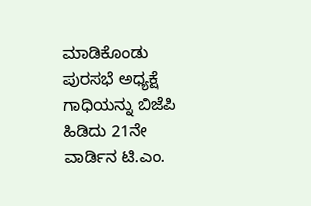ಮಾಡಿಕೊಂಡು ಪುರಸಭೆ ಅಧ್ಯಕ್ಷೆ ಗಾಧಿಯನ್ನು ಬಿಜೆಪಿ ಹಿಡಿದು 21ನೇ ವಾರ್ಡಿನ ಟಿ.ಎಂ.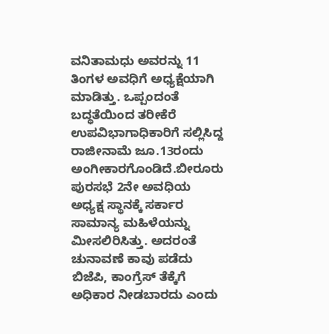ವನಿತಾಮಧು ಅವರನ್ನು 11 ತಿಂಗಳ ಅವಧಿಗೆ ಅಧ್ಯಕ್ಷೆಯಾಗಿ ಮಾಡಿತ್ತು. ಒಪ್ಪಂದಂತೆ ಬದ್ಧತೆಯಿಂದ ತರೀಕೆರೆ ಉಪವಿಭಾಗಾಧಿಕಾರಿಗೆ ಸಲ್ಲಿಸಿದ್ದ ರಾಜೀನಾಮೆ ಜೂ.13ರಂದು ಅಂಗೀಕಾರಗೊಂಡಿದೆ.ಬೀರೂರು ಪುರಸಭೆ 2ನೇ ಅವಧಿಯ ಅಧ್ಯಕ್ಷ ಸ್ಥಾನಕ್ಕೆ ಸರ್ಕಾರ ಸಾಮಾನ್ಯ ಮಹಿಳೆಯನ್ನು ಮೀಸಲಿರಿಸಿತ್ತು. ಅದರಂತೆ ಚುನಾವಣೆ ಕಾವು ಪಡೆದು ಬಿಜೆಪಿ, ಕಾಂಗ್ರೆಸ್ ತೆಕ್ಕೆಗೆ ಅಧಿಕಾರ ನೀಡಬಾರದು ಎಂದು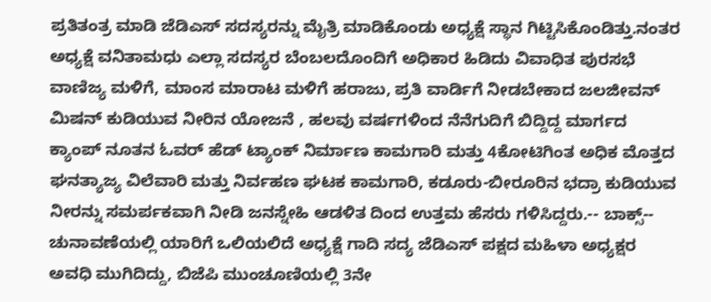ಪ್ರತಿತಂತ್ರ ಮಾಡಿ ಜೆಡಿಎಸ್ ಸದಸ್ಯರನ್ನು ಮೈತ್ರಿ ಮಾಡಿಕೊಂಡು ಅಧ್ಯಕ್ಷೆ ಸ್ಥಾನ ಗಿಟ್ಟಿಸಿಕೊಂಡಿತ್ತು.ನಂತರ ಅಧ್ಯಕ್ಷೆ ವನಿತಾಮಧು ಎಲ್ಲಾ ಸದಸ್ಯರ ಬೆಂಬಲದೊಂದಿಗೆ ಅಧಿಕಾರ ಹಿಡಿದು ವಿವಾಧಿತ ಪುರಸಭೆ ವಾಣಿಜ್ಯ ಮಳಿಗೆ, ಮಾಂಸ ಮಾರಾಟ ಮಳಿಗೆ ಹರಾಜು, ಪ್ರತಿ ವಾರ್ಡಿಗೆ ನೀಡಬೇಕಾದ ಜಲಜೀವನ್ ಮಿಷನ್ ಕುಡಿಯುವ ನೀರಿನ ಯೋಜನೆ , ಹಲವು ವರ್ಷಗಳಿಂದ ನೆನೆಗುದಿಗೆ ಬಿದ್ದಿದ್ದ ಮಾರ್ಗದ ಕ್ಯಾಂಪ್ ನೂತನ ಓವರ್ ಹೆಡ್ ಟ್ಯಾಂಕ್ ನಿರ್ಮಾಣ ಕಾಮಗಾರಿ ಮತ್ತು 4ಕೋಟಿಗಿಂತ ಅಧಿಕ ಮೊತ್ತದ ಘನತ್ಯಾಜ್ಯ ವಿಲೆವಾರಿ ಮತ್ತು ನಿರ್ವಹಣ ಘಟಕ ಕಾಮಗಾರಿ, ಕಡೂರು-ಬೀರೂರಿನ ಭದ್ರಾ ಕುಡಿಯುವ ನೀರನ್ನು ಸಮರ್ಪಕವಾಗಿ ನೀಡಿ ಜನಸ್ನೇಹಿ ಆಡಳಿತ ದಿಂದ ಉತ್ತಮ ಹೆಸರು ಗಳಿಸಿದ್ದರು.-- ಬಾಕ್ಸ್--
ಚುನಾವಣೆಯಲ್ಲಿ ಯಾರಿಗೆ ಒಲಿಯಲಿದೆ ಅಧ್ಯಕ್ಷೆ ಗಾದಿ ಸದ್ಯ ಜೆಡಿಎಸ್ ಪಕ್ಷದ ಮಹಿಳಾ ಅಧ್ಯಕ್ಷರ ಅವಧಿ ಮುಗಿದಿದ್ದು, ಬಿಜೆಪಿ ಮುಂಚೂಣಿಯಲ್ಲಿ 3ನೇ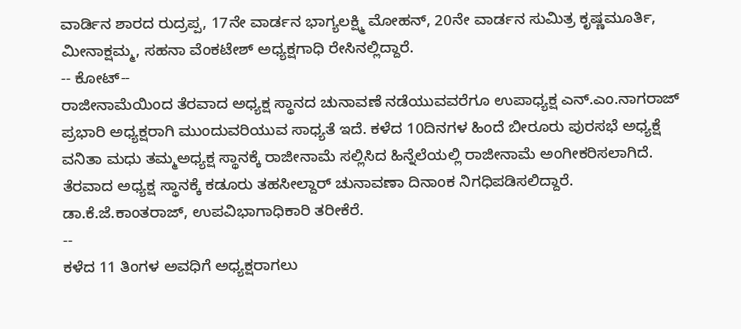ವಾರ್ಡಿನ ಶಾರದ ರುದ್ರಪ್ಪ, 17ನೇ ವಾರ್ಡನ ಭಾಗ್ಯಲಕ್ಷ್ಮಿ ಮೋಹನ್, 20ನೇ ವಾರ್ಡನ ಸುಮಿತ್ರ ಕೃಷ್ಣಮೂರ್ತಿ, ಮೀನಾಕ್ಷಮ್ಮ, ಸಹನಾ ವೆಂಕಟೇಶ್ ಅಧ್ಯಕ್ಷಗಾಧಿ ರೇಸಿನಲ್ಲಿದ್ದಾರೆ.
-- ಕೋಟ್--
ರಾಜೀನಾಮೆಯಿಂದ ತೆರವಾದ ಅಧ್ಯಕ್ಷ ಸ್ಥಾನದ ಚುನಾವಣೆ ನಡೆಯುವವರೆಗೂ ಉಪಾಧ್ಯಕ್ಷ ಎನ್.ಎಂ.ನಾಗರಾಜ್ ಪ್ರಭಾರಿ ಅಧ್ಯಕ್ಷರಾಗಿ ಮುಂದುವರಿಯುವ ಸಾಧ್ಯತೆ ಇದೆ. ಕಳೆದ 10ದಿನಗಳ ಹಿಂದೆ ಬೀರೂರು ಪುರಸಭೆ ಅಧ್ಯಕ್ಷೆ ವನಿತಾ ಮಧು ತಮ್ಮಅಧ್ಯಕ್ಷ ಸ್ಥಾನಕ್ಕೆ ರಾಜೀನಾಮೆ ಸಲ್ಲಿಸಿದ ಹಿನ್ನೆಲೆಯಲ್ಲಿ ರಾಜೀನಾಮೆ ಅಂಗೀಕರಿಸಲಾಗಿದೆ. ತೆರವಾದ ಅಧ್ಯಕ್ಷ ಸ್ಥಾನಕ್ಕೆ ಕಡೂರು ತಹಸೀಲ್ದಾರ್ ಚುನಾವಣಾ ದಿನಾಂಕ ನಿಗಧಿಪಡಿಸಲಿದ್ದಾರೆ. ಡಾ.ಕೆ.ಜೆ.ಕಾಂತರಾಜ್, ಉಪವಿಭಾಗಾಧಿಕಾರಿ ತರೀಕೆರೆ.
--
ಕಳೆದ 11 ತಿಂಗಳ ಅವಧಿಗೆ ಅಧ್ಯಕ್ಷರಾಗಲು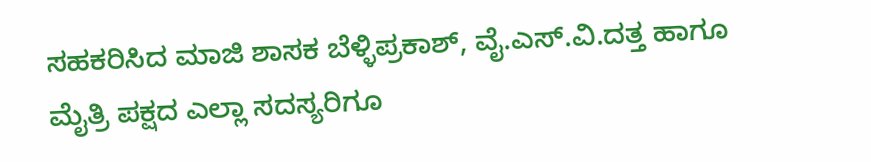ಸಹಕರಿಸಿದ ಮಾಜಿ ಶಾಸಕ ಬೆಳ್ಳಿಪ್ರಕಾಶ್, ವೈ.ಎಸ್.ವಿ.ದತ್ತ ಹಾಗೂ ಮೈತ್ರಿ ಪಕ್ಷದ ಎಲ್ಲಾ ಸದಸ್ಯರಿಗೂ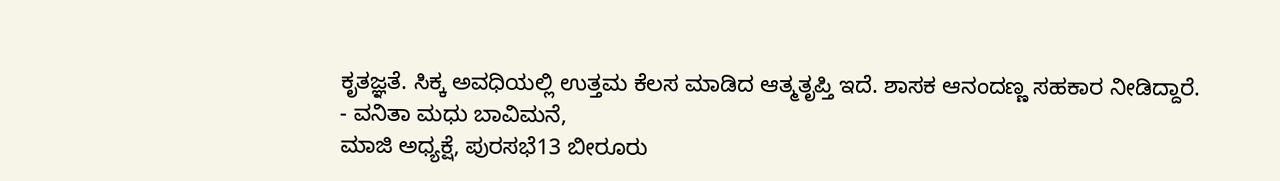ಕೃತಜ್ಞತೆ. ಸಿಕ್ಕ ಅವಧಿಯಲ್ಲಿ ಉತ್ತಮ ಕೆಲಸ ಮಾಡಿದ ಆತ್ಮತೃಪ್ತಿ ಇದೆ. ಶಾಸಕ ಆನಂದಣ್ಣ ಸಹಕಾರ ನೀಡಿದ್ದಾರೆ.
- ವನಿತಾ ಮಧು ಬಾವಿಮನೆ,
ಮಾಜಿ ಅಧ್ಯಕ್ಷೆ, ಪುರಸಭೆ13 ಬೀರೂರು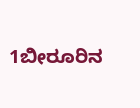1ಬೀರೂರಿನ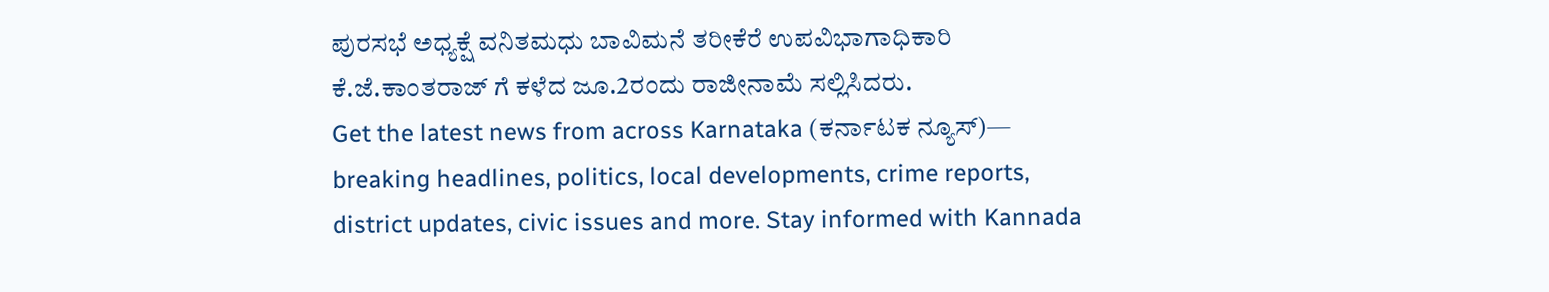ಪುರಸಭೆ ಅಧ್ಯಕ್ಷೆ ವನಿತಮಧು ಬಾವಿಮನೆ ತರೀಕೆರೆ ಉಪವಿಭಾಗಾಧಿಕಾರಿ ಕೆ.ಜೆ.ಕಾಂತರಾಜ್ ಗೆ ಕಳೆದ ಜೂ.2ರಂದು ರಾಜೀನಾಮೆ ಸಲ್ಲಿಸಿದರು.
Get the latest news from across Karnataka (ಕರ್ನಾಟಕ ನ್ಯೂಸ್)— breaking headlines, politics, local developments, crime reports, district updates, civic issues and more. Stay informed with Kannada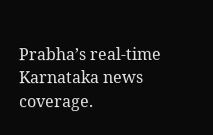Prabha’s real‑time Karnataka news coverage.